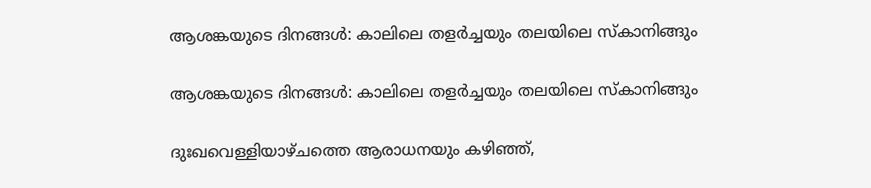ആശങ്കയുടെ ദിനങ്ങൾ: കാലിലെ തളർച്ചയും തലയിലെ സ്കാനിങ്ങും

ആശങ്കയുടെ ദിനങ്ങൾ: കാലിലെ തളർച്ചയും തലയിലെ സ്കാനിങ്ങും

ദുഃഖവെള്ളിയാഴ്ചത്തെ ആരാധനയും കഴിഞ്ഞ്,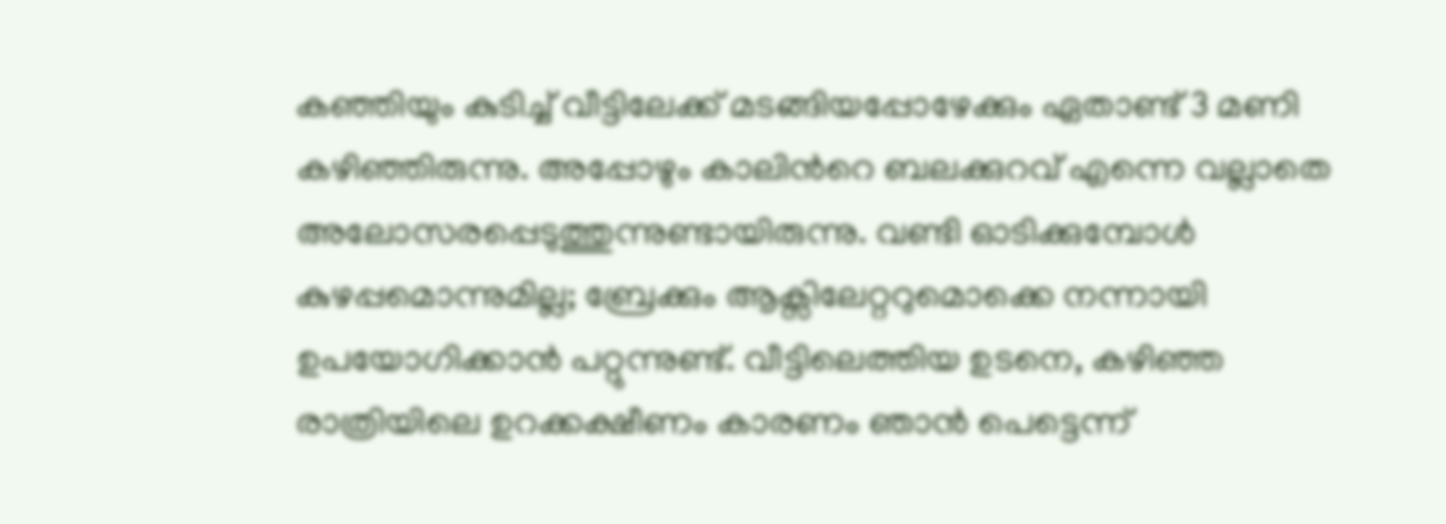കഞ്ഞിയും കുടിച്ച് വീട്ടിലേക്ക് മടങ്ങിയപ്പോഴേക്കും ഏതാണ്ട് 3 മണി കഴിഞ്ഞിരുന്നു. അപ്പോഴും കാലിൻറെ ബലക്കുറവ് എന്നെ വല്ലാതെ അലോസരപ്പെടുത്തുന്നുണ്ടായിരുന്നു. വണ്ടി ഓടിക്കുമ്പോൾ കുഴപ്പമൊന്നുമില്ല; ബ്രേക്കും ആക്സിലേറ്ററുമൊക്കെ നന്നായി ഉപയോഗിക്കാൻ പറ്റുന്നുണ്ട്. വീട്ടിലെത്തിയ ഉടനെ, കഴിഞ്ഞ രാത്രിയിലെ ഉറക്കക്ഷീണം കാരണം ഞാൻ പെട്ടെന്ന്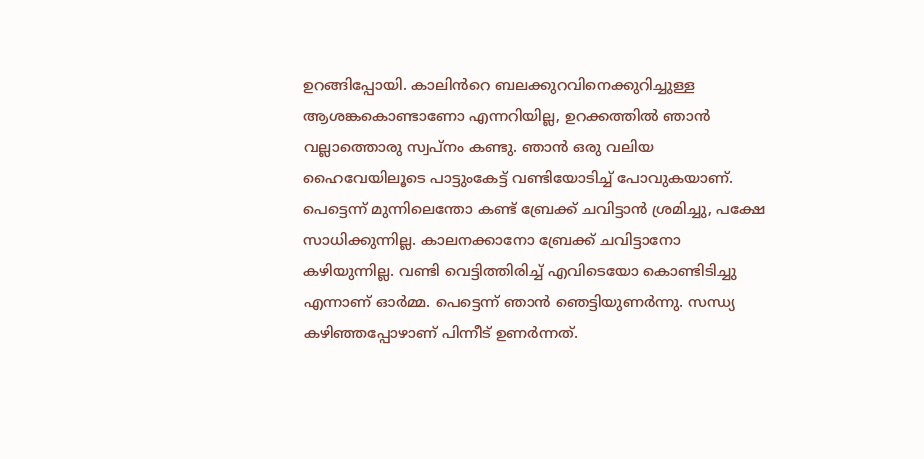ഉറങ്ങിപ്പോയി. കാലിൻറെ ബലക്കുറവിനെക്കുറിച്ചുള്ള ആശങ്കകൊണ്ടാണോ എന്നറിയില്ല, ഉറക്കത്തിൽ ഞാൻ വല്ലാത്തൊരു സ്വപ്നം കണ്ടു. ഞാൻ ഒരു വലിയ ഹൈവേയിലൂടെ പാട്ടുംകേട്ട് വണ്ടിയോടിച്ച് പോവുകയാണ്. പെട്ടെന്ന് മുന്നിലെന്തോ കണ്ട് ബ്രേക്ക് ചവിട്ടാൻ ശ്രമിച്ചു, പക്ഷേ സാധിക്കുന്നില്ല. കാലനക്കാനോ ബ്രേക്ക് ചവിട്ടാനോ കഴിയുന്നില്ല. വണ്ടി വെട്ടിത്തിരിച്ച് എവിടെയോ കൊണ്ടിടിച്ചു എന്നാണ് ഓർമ്മ. പെട്ടെന്ന് ഞാൻ ഞെട്ടിയുണർന്നു. സന്ധ്യ കഴിഞ്ഞപ്പോഴാണ് പിന്നീട് ഉണർന്നത്.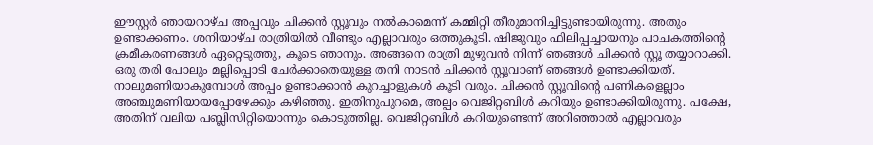ഈസ്റ്റർ ഞായറാഴ്ച അപ്പവും ചിക്കൻ സ്റ്റൂവും നൽകാമെന്ന് കമ്മിറ്റി തീരുമാനിച്ചിട്ടുണ്ടായിരുന്നു. അതും ഉണ്ടാക്കണം. ശനിയാഴ്ച രാത്രിയിൽ വീണ്ടും എല്ലാവരും ഒത്തുകൂടി. ഷിജുവും ഫിലിപ്പച്ചായനും പാചകത്തിന്റെ ക്രമീകരണങ്ങൾ ഏറ്റെടുത്തു, കൂടെ ഞാനും. അങ്ങനെ രാത്രി മുഴുവൻ നിന്ന് ഞങ്ങൾ ചിക്കൻ സ്റ്റൂ തയ്യാറാക്കി. ഒരു തരി പോലും മല്ലിപ്പൊടി ചേർക്കാതെയുള്ള തനി നാടൻ ചിക്കൻ സ്റ്റൂവാണ് ഞങ്ങൾ ഉണ്ടാക്കിയത്. നാലുമണിയാകുമ്പോൾ അപ്പം ഉണ്ടാക്കാൻ കുറച്ചാളുകൾ കൂടി വരും. ചിക്കൻ സ്റ്റൂവിന്റെ പണികളെല്ലാം അഞ്ചുമണിയായപ്പോഴേക്കും കഴിഞ്ഞു. ഇതിനുപുറമെ, അല്പം വെജിറ്റബിൾ കറിയും ഉണ്ടാക്കിയിരുന്നു. പക്ഷേ, അതിന് വലിയ പബ്ലിസിറ്റിയൊന്നും കൊടുത്തില്ല. വെജിറ്റബിൾ കറിയുണ്ടെന്ന് അറിഞ്ഞാൽ എല്ലാവരും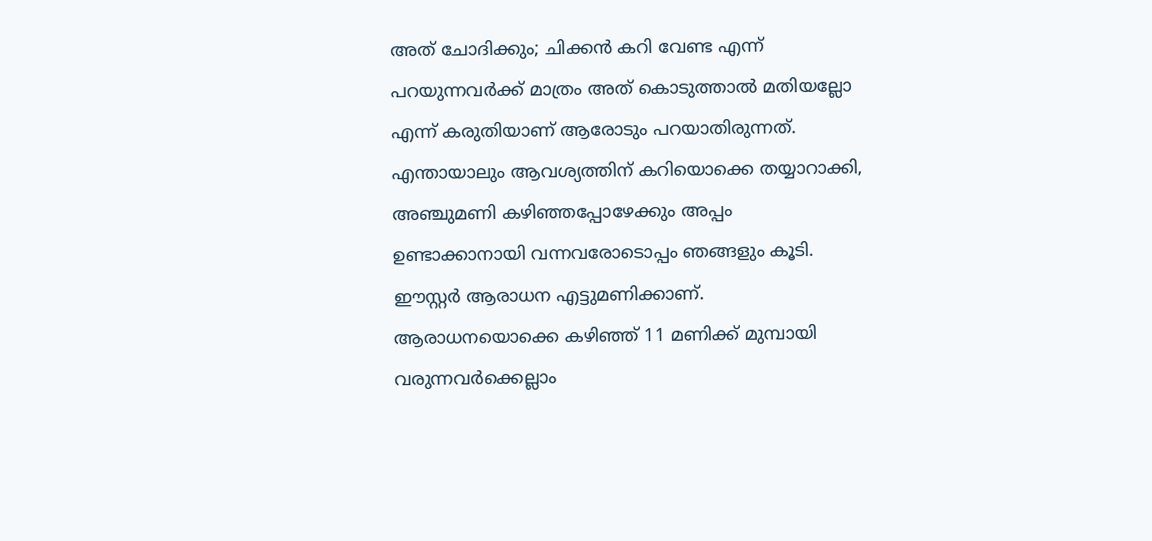അത് ചോദിക്കും; ചിക്കൻ കറി വേണ്ട എന്ന് പറയുന്നവർക്ക് മാത്രം അത് കൊടുത്താൽ മതിയല്ലോ എന്ന് കരുതിയാണ് ആരോടും പറയാതിരുന്നത്. എന്തായാലും ആവശ്യത്തിന് കറിയൊക്കെ തയ്യാറാക്കി, അഞ്ചുമണി കഴിഞ്ഞപ്പോഴേക്കും അപ്പം ഉണ്ടാക്കാനായി വന്നവരോടൊപ്പം ഞങ്ങളും കൂടി.
ഈസ്റ്റർ ആരാധന എട്ടുമണിക്കാണ്. ആരാധനയൊക്കെ കഴിഞ്ഞ് 11 മണിക്ക് മുമ്പായി വരുന്നവർക്കെല്ലാം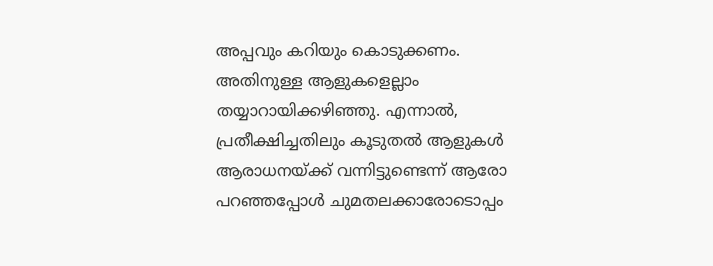അപ്പവും കറിയും കൊടുക്കണം. അതിനുള്ള ആളുകളെല്ലാം തയ്യാറായിക്കഴിഞ്ഞു. എന്നാൽ, പ്രതീക്ഷിച്ചതിലും കൂടുതൽ ആളുകൾ ആരാധനയ്ക്ക് വന്നിട്ടുണ്ടെന്ന് ആരോ പറഞ്ഞപ്പോൾ ചുമതലക്കാരോടൊപ്പം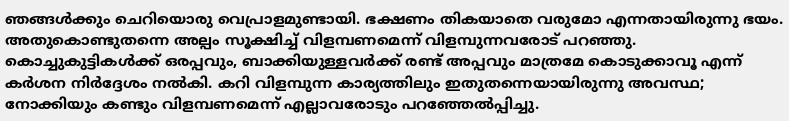ഞങ്ങൾക്കും ചെറിയൊരു വെപ്രാളമുണ്ടായി. ഭക്ഷണം തികയാതെ വരുമോ എന്നതായിരുന്നു ഭയം. അതുകൊണ്ടുതന്നെ അല്പം സൂക്ഷിച്ച് വിളമ്പണമെന്ന് വിളമ്പുന്നവരോട് പറഞ്ഞു. കൊച്ചുകുട്ടികൾക്ക് ഒരപ്പവും, ബാക്കിയുള്ളവർക്ക് രണ്ട് അപ്പവും മാത്രമേ കൊടുക്കാവൂ എന്ന് കർശന നിർദ്ദേശം നൽകി. കറി വിളമ്പുന്ന കാര്യത്തിലും ഇതുതന്നെയായിരുന്നു അവസ്ഥ; നോക്കിയും കണ്ടും വിളമ്പണമെന്ന് എല്ലാവരോടും പറഞ്ഞേൽപ്പിച്ചു.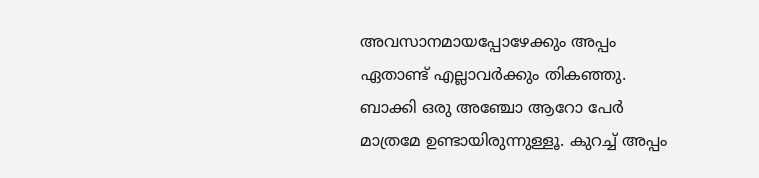അവസാനമായപ്പോഴേക്കും അപ്പം ഏതാണ്ട് എല്ലാവർക്കും തികഞ്ഞു. ബാക്കി ഒരു അഞ്ചോ ആറോ പേർ മാത്രമേ ഉണ്ടായിരുന്നുള്ളൂ. കുറച്ച് അപ്പം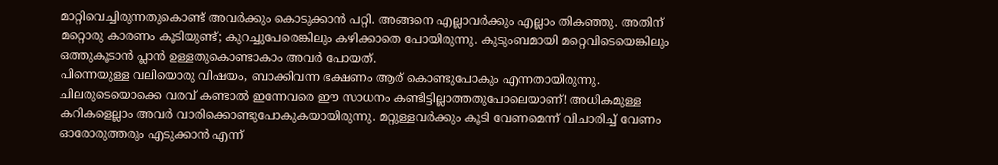മാറ്റിവെച്ചിരുന്നതുകൊണ്ട് അവർക്കും കൊടുക്കാൻ പറ്റി. അങ്ങനെ എല്ലാവർക്കും എല്ലാം തികഞ്ഞു. അതിന് മറ്റൊരു കാരണം കൂടിയുണ്ട്; കുറച്ചുപേരെങ്കിലും കഴിക്കാതെ പോയിരുന്നു. കുടുംബമായി മറ്റെവിടെയെങ്കിലും ഒത്തുകൂടാൻ പ്ലാൻ ഉള്ളതുകൊണ്ടാകാം അവർ പോയത്.
പിന്നെയുള്ള വലിയൊരു വിഷയം, ബാക്കിവന്ന ഭക്ഷണം ആര് കൊണ്ടുപോകും എന്നതായിരുന്നു. ചിലരുടെയൊക്കെ വരവ് കണ്ടാൽ ഇന്നേവരെ ഈ സാധനം കണ്ടിട്ടില്ലാത്തതുപോലെയാണ്! അധികമുള്ള കറികളെല്ലാം അവർ വാരിക്കൊണ്ടുപോകുകയായിരുന്നു. മറ്റുള്ളവർക്കും കൂടി വേണമെന്ന് വിചാരിച്ച് വേണം ഓരോരുത്തരും എടുക്കാൻ എന്ന്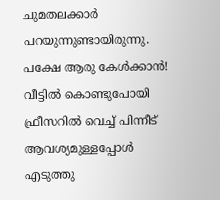ചുമതലക്കാർ പറയുന്നുണ്ടായിരുന്നു. പക്ഷേ ആരു കേൾക്കാൻ! വീട്ടിൽ കൊണ്ടുപോയി ഫ്രീസറിൽ വെച്ച് പിന്നീട് ആവശ്യമുള്ളപ്പോൾ എടുത്തു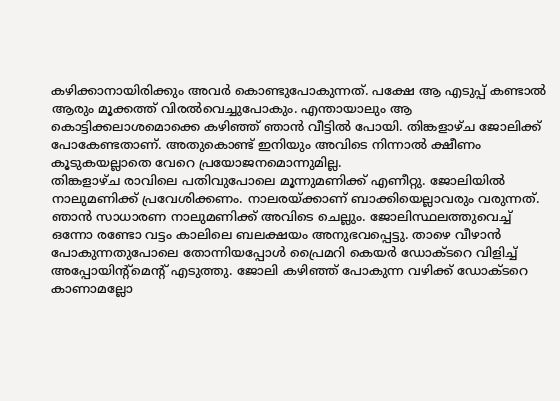കഴിക്കാനായിരിക്കും അവർ കൊണ്ടുപോകുന്നത്. പക്ഷേ ആ എടുപ്പ് കണ്ടാൽ ആരും മൂക്കത്ത് വിരൽവെച്ചുപോകും. എന്തായാലും ആ കൊട്ടിക്കലാശമൊക്കെ കഴിഞ്ഞ് ഞാൻ വീട്ടിൽ പോയി. തിങ്കളാഴ്ച ജോലിക്ക് പോകേണ്ടതാണ്. അതുകൊണ്ട് ഇനിയും അവിടെ നിന്നാൽ ക്ഷീണം കൂടുകയല്ലാതെ വേറെ പ്രയോജനമൊന്നുമില്ല.
തിങ്കളാഴ്ച രാവിലെ പതിവുപോലെ മൂന്നുമണിക്ക് എണീറ്റു. ജോലിയിൽ നാലുമണിക്ക് പ്രവേശിക്കണം. നാലരയ്ക്കാണ് ബാക്കിയെല്ലാവരും വരുന്നത്. ഞാൻ സാധാരണ നാലുമണിക്ക് അവിടെ ചെല്ലും. ജോലിസ്ഥലത്തുവെച്ച് ഒന്നോ രണ്ടോ വട്ടം കാലിലെ ബലക്ഷയം അനുഭവപ്പെട്ടു. താഴെ വീഴാൻ പോകുന്നതുപോലെ തോന്നിയപ്പോൾ പ്രൈമറി കെയർ ഡോക്ടറെ വിളിച്ച് അപ്പോയിന്റ്മെന്റ് എടുത്തു. ജോലി കഴിഞ്ഞ് പോകുന്ന വഴിക്ക് ഡോക്ടറെ കാണാമല്ലോ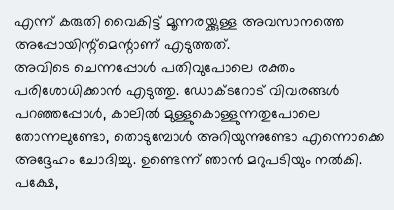എന്ന് കരുതി വൈകിട്ട് മൂന്നരയ്ക്കുള്ള അവസാനത്തെ അപ്പോയിന്റ്മെന്റാണ് എടുത്തത്.
അവിടെ ചെന്നപ്പോൾ പതിവുപോലെ രക്തം പരിശോധിക്കാൻ എടുത്തു. ഡോക്ടറോട് വിവരങ്ങൾ പറഞ്ഞപ്പോൾ, കാലിൽ മുള്ളുകൊള്ളുന്നതുപോലെ തോന്നലുണ്ടോ, തൊടുമ്പോൾ അറിയുന്നുണ്ടോ എന്നൊക്കെ അദ്ദേഹം ചോദിച്ചു. ഉണ്ടെന്ന് ഞാൻ മറുപടിയും നൽകി. പക്ഷേ,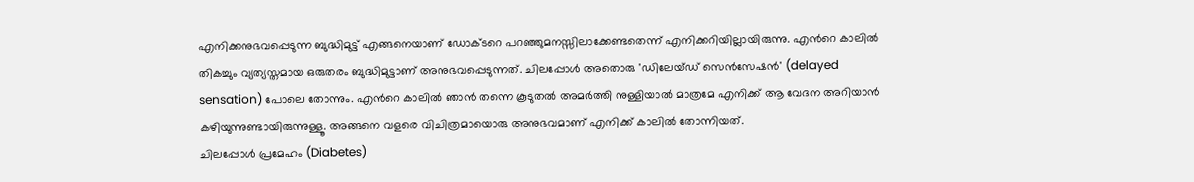എനിക്കനുഭവപ്പെടുന്ന ബുദ്ധിമുട്ട് എങ്ങനെയാണ് ഡോക്ടറെ പറഞ്ഞുമനസ്സിലാക്കേണ്ടതെന്ന് എനിക്കറിയില്ലായിരുന്നു. എൻറെ കാലിൽ തികച്ചും വ്യത്യസ്തമായ ഒരുതരം ബുദ്ധിമുട്ടാണ് അനുഭവപ്പെടുന്നത്. ചിലപ്പോൾ അതൊരു 'ഡിലേയ്ഡ് സെൻസേഷൻ' (delayed sensation) പോലെ തോന്നും. എൻറെ കാലിൽ ഞാൻ തന്നെ കൂടുതൽ അമർത്തി നുള്ളിയാൽ മാത്രമേ എനിക്ക് ആ വേദന അറിയാൻ കഴിയുന്നുണ്ടായിരുന്നുള്ളൂ. അങ്ങനെ വളരെ വിചിത്രമായൊരു അനുഭവമാണ് എനിക്ക് കാലിൽ തോന്നിയത്.
ചിലപ്പോൾ പ്രമേഹം (Diabetes)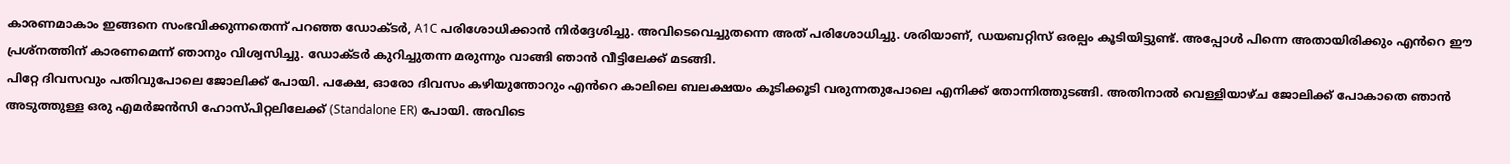കാരണമാകാം ഇങ്ങനെ സംഭവിക്കുന്നതെന്ന് പറഞ്ഞ ഡോക്ടർ, A1C പരിശോധിക്കാൻ നിർദ്ദേശിച്ചു. അവിടെവെച്ചുതന്നെ അത് പരിശോധിച്ചു. ശരിയാണ്, ഡയബറ്റിസ് ഒരല്പം കൂടിയിട്ടുണ്ട്. അപ്പോൾ പിന്നെ അതായിരിക്കും എൻറെ ഈ പ്രശ്നത്തിന് കാരണമെന്ന് ഞാനും വിശ്വസിച്ചു. ഡോക്ടർ കുറിച്ചുതന്ന മരുന്നും വാങ്ങി ഞാൻ വീട്ടിലേക്ക് മടങ്ങി.
പിറ്റേ ദിവസവും പതിവുപോലെ ജോലിക്ക് പോയി. പക്ഷേ, ഓരോ ദിവസം കഴിയുന്തോറും എൻറെ കാലിലെ ബലക്ഷയം കൂടിക്കൂടി വരുന്നതുപോലെ എനിക്ക് തോന്നിത്തുടങ്ങി. അതിനാൽ വെള്ളിയാഴ്ച ജോലിക്ക് പോകാതെ ഞാൻ അടുത്തുള്ള ഒരു എമർജൻസി ഹോസ്പിറ്റലിലേക്ക് (Standalone ER) പോയി. അവിടെ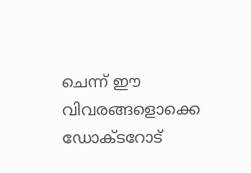ചെന്ന് ഈ വിവരങ്ങളൊക്കെ ഡോക്ടറോട്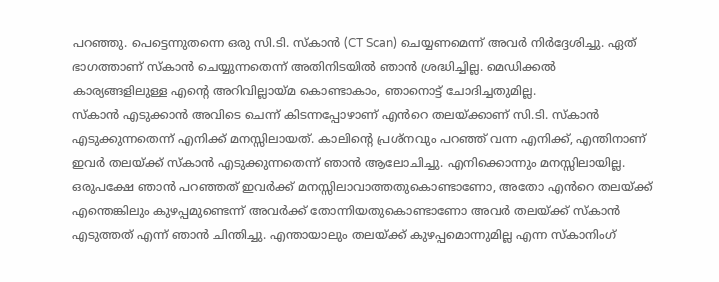പറഞ്ഞു. പെട്ടെന്നുതന്നെ ഒരു സി.ടി. സ്കാൻ (CT Scan) ചെയ്യണമെന്ന് അവർ നിർദ്ദേശിച്ചു. ഏത് ഭാഗത്താണ് സ്കാൻ ചെയ്യുന്നതെന്ന് അതിനിടയിൽ ഞാൻ ശ്രദ്ധിച്ചില്ല. മെഡിക്കൽ കാര്യങ്ങളിലുള്ള എന്റെ അറിവില്ലായ്മ കൊണ്ടാകാം, ഞാനൊട്ട് ചോദിച്ചതുമില്ല.
സ്കാൻ എടുക്കാൻ അവിടെ ചെന്ന് കിടന്നപ്പോഴാണ് എൻറെ തലയ്ക്കാണ് സി.ടി. സ്കാൻ എടുക്കുന്നതെന്ന് എനിക്ക് മനസ്സിലായത്. കാലിന്റെ പ്രശ്നവും പറഞ്ഞ് വന്ന എനിക്ക്, എന്തിനാണ് ഇവർ തലയ്ക്ക് സ്കാൻ എടുക്കുന്നതെന്ന് ഞാൻ ആലോചിച്ചു. എനിക്കൊന്നും മനസ്സിലായില്ല. ഒരുപക്ഷേ ഞാൻ പറഞ്ഞത് ഇവർക്ക് മനസ്സിലാവാത്തതുകൊണ്ടാണോ, അതോ എൻറെ തലയ്ക്ക് എന്തെങ്കിലും കുഴപ്പമുണ്ടെന്ന് അവർക്ക് തോന്നിയതുകൊണ്ടാണോ അവർ തലയ്ക്ക് സ്കാൻ എടുത്തത് എന്ന് ഞാൻ ചിന്തിച്ചു. എന്തായാലും തലയ്ക്ക് കുഴപ്പമൊന്നുമില്ല എന്ന സ്കാനിംഗ്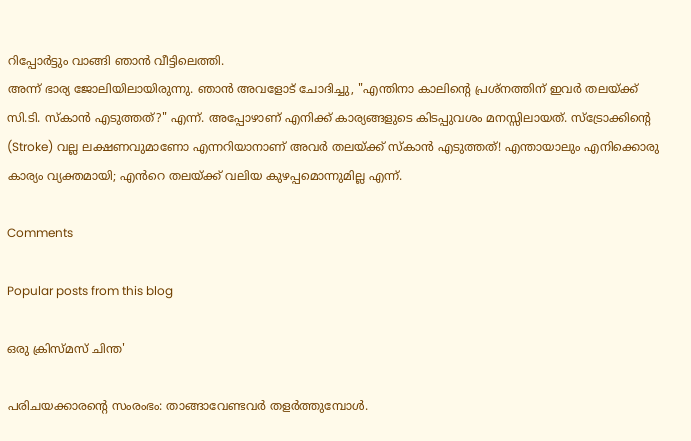റിപ്പോർട്ടും വാങ്ങി ഞാൻ വീട്ടിലെത്തി.
അന്ന് ഭാര്യ ജോലിയിലായിരുന്നു. ഞാൻ അവളോട് ചോദിച്ചു, "എന്തിനാ കാലിന്റെ പ്രശ്നത്തിന് ഇവർ തലയ്ക്ക് സി.ടി. സ്കാൻ എടുത്തത്?" എന്ന്. അപ്പോഴാണ് എനിക്ക് കാര്യങ്ങളുടെ കിടപ്പുവശം മനസ്സിലായത്. സ്ട്രോക്കിന്റെ (Stroke) വല്ല ലക്ഷണവുമാണോ എന്നറിയാനാണ് അവർ തലയ്ക്ക് സ്കാൻ എടുത്തത്! എന്തായാലും എനിക്കൊരു കാര്യം വ്യക്തമായി; എൻറെ തലയ്ക്ക് വലിയ കുഴപ്പമൊന്നുമില്ല എന്ന്.

Comments

Popular posts from this blog

ഒരു ക്രിസ്മസ് ചിന്ത'

പരിചയക്കാരൻ്റെ സംരംഭം: താങ്ങാവേണ്ടവർ തളർത്തുമ്പോൾ.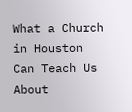What a Church in Houston Can Teach Us About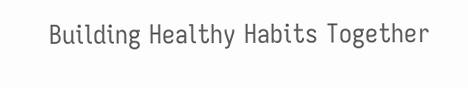Building Healthy Habits Together